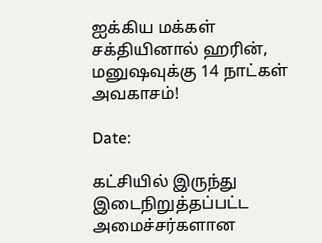ஐக்கிய மக்கள் சக்தியினால் ஹரின், மனுஷவுக்கு 14 நாட்கள் அவகாசம்!

Date:

கட்சியில் இருந்து இடைநிறுத்தப்பட்ட அமைச்சர்களான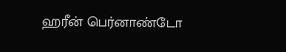ஹரீன் பெர்னாண்டோ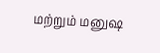மற்றும் மனுஷ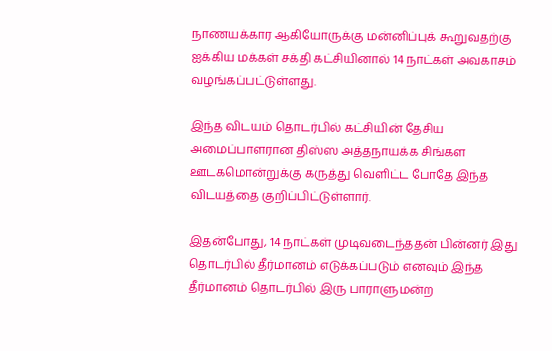நாணயக்கார ஆகியோருக்கு மன்னிப்புக் கூறுவதற்கு ஐக்கிய மக்கள் சக்தி கட்சியினால் 14 நாட்கள் அவகாசம் வழங்கப்பட்டுள்ளது.

இந்த விடயம் தொடர்பில் கட்சியின் தேசிய அமைப்பாளரான திஸ்ஸ அத்தநாயக்க சிங்கள ஊடகமொன்றுக்கு கருத்து வெளிட்ட போதே இந்த விடயத்தை குறிப்பிட்டுள்ளார்.

இதன்போது, 14 நாட்கள் முடிவடைந்ததன் பின்னர் இது தொடர்பில் தீர்மானம் எடுக்கப்படும் எனவும் இந்த தீர்மானம் தொடர்பில் இரு பாராளுமன்ற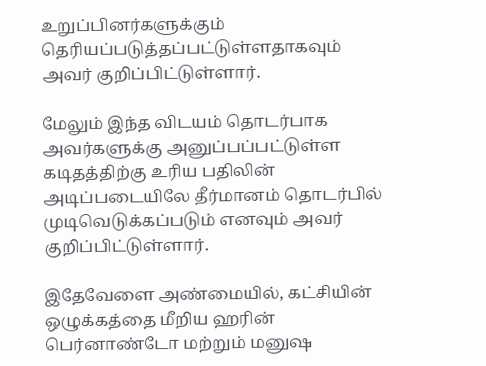உறுப்பினர்களுக்கும் தெரியப்படுத்தப்பட்டுள்ளதாகவும் அவர் குறிப்பிட்டுள்ளார்.

மேலும் இந்த விடயம் தொடர்பாக அவர்களுக்கு அனுப்பப்பட்டுள்ள கடிதத்திற்கு உரிய பதிலின் அடிப்படையிலே தீர்மானம் தொடர்பில் முடிவெடுக்கப்படும் எனவும் அவர் குறிப்பிட்டுள்ளார்.

இதேவேளை அண்மையில், கட்சியின் ஒழுக்கத்தை மீறிய ஹரின் பெர்னாண்டோ மற்றும் மனுஷ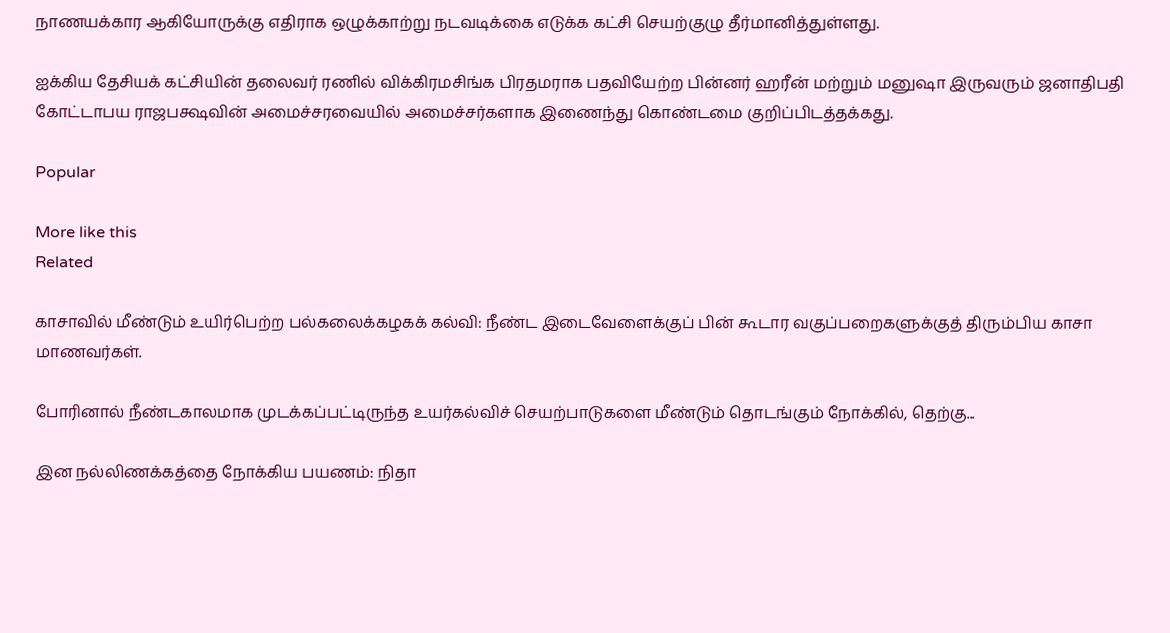நாணயக்கார ஆகியோருக்கு எதிராக ஒழுக்காற்று நடவடிக்கை எடுக்க கட்சி செயற்குழு தீர்மானித்துள்ளது.

ஐக்கிய தேசியக் கட்சியின் தலைவர் ரணில் விக்கிரமசிங்க பிரதமராக பதவியேற்ற பின்னர் ஹரீன் மற்றும் மனுஷா இருவரும் ஜனாதிபதி கோட்டாபய ராஜபக்ஷவின் அமைச்சரவையில் அமைச்சர்களாக இணைந்து கொண்டமை குறிப்பிடத்தக்கது.

Popular

More like this
Related

காசாவில் மீண்டும் உயிர்பெற்ற பல்கலைக்கழகக் கல்வி: நீண்ட இடைவேளைக்குப் பின் கூடார வகுப்பறைகளுக்குத் திரும்பிய காசா மாணவர்கள்.

போரினால் நீண்டகாலமாக முடக்கப்பட்டிருந்த உயர்கல்விச் செயற்பாடுகளை மீண்டும் தொடங்கும் நோக்கில், தெற்கு...

இன நல்லிணக்கத்தை நோக்கிய பயணம்: நிதா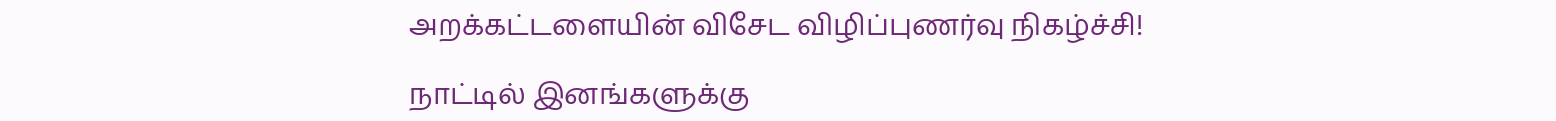அறக்கட்டளையின் விசேட விழிப்புணர்வு நிகழ்ச்சி!

நாட்டில் இனங்களுக்கு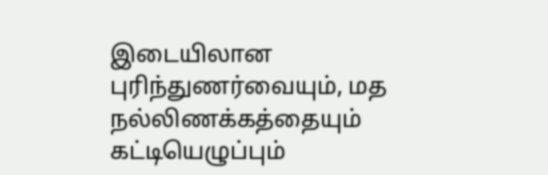இடையிலான புரிந்துணர்வையும், மத நல்லிணக்கத்தையும் கட்டியெழுப்பும்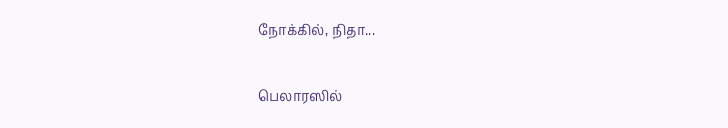நோக்கில், நிதா...

பெலாரஸில்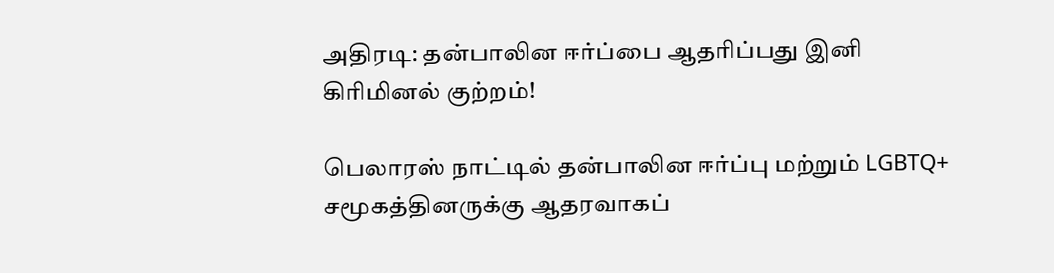அதிரடி: தன்பாலின ஈர்ப்பை ஆதரிப்பது இனி கிரிமினல் குற்றம்!

பெலாரஸ் நாட்டில் தன்பாலின ஈர்ப்பு மற்றும் LGBTQ+ சமூகத்தினருக்கு ஆதரவாகப்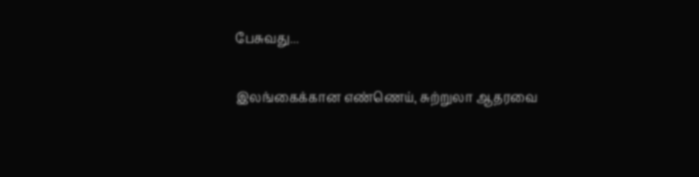பேசுவது...

இலங்கைக்கான எண்ணெய், சுற்றுலா ஆதரவை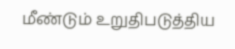மீண்டும் உறுதிபடுத்திய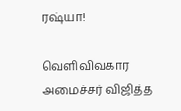ரஷ்யா!

வெளிவிவகார அமைச்சர் விஜித்த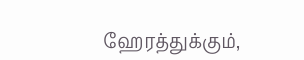ஹேரத்துக்கும்,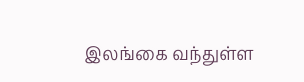இலங்கை வந்துள்ள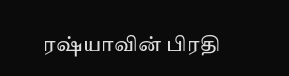ரஷ்யாவின் பிரதி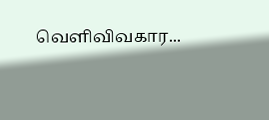வெளிவிவகார...